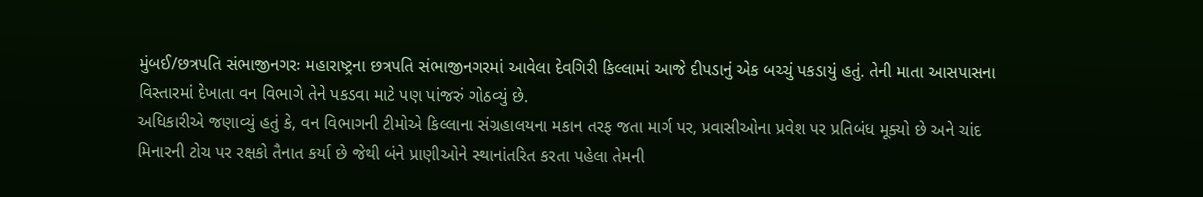મુંબઈ/છત્રપતિ સંભાજીનગરઃ મહારાષ્ટ્રના છત્રપતિ સંભાજીનગરમાં આવેલા દેવગિરી કિલ્લામાં આજે દીપડાનું એક બચ્ચું પકડાયું હતું. તેની માતા આસપાસના વિસ્તારમાં દેખાતા વન વિભાગે તેને પકડવા માટે પણ પાંજરું ગોઠવ્યું છે.
અધિકારીએ જણાવ્યું હતું કે, વન વિભાગની ટીમોએ કિલ્લાના સંગ્રહાલયના મકાન તરફ જતા માર્ગ પર, પ્રવાસીઓના પ્રવેશ પર પ્રતિબંધ મૂક્યો છે અને ચાંદ મિનારની ટોચ પર રક્ષકો તૈનાત કર્યા છે જેથી બંને પ્રાણીઓને સ્થાનાંતરિત કરતા પહેલા તેમની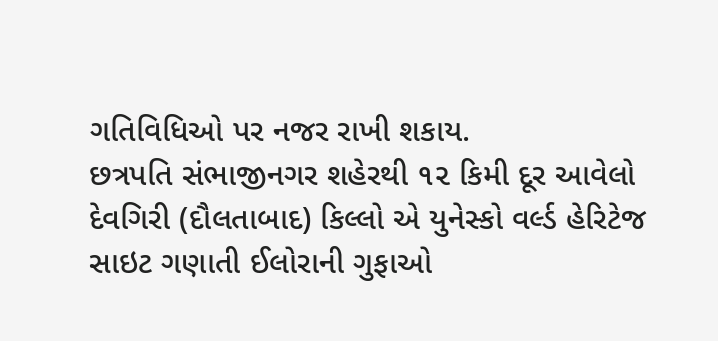ગતિવિધિઓ પર નજર રાખી શકાય.
છત્રપતિ સંભાજીનગર શહેરથી ૧૨ કિમી દૂર આવેલો દેવગિરી (દૌલતાબાદ) કિલ્લો એ યુનેસ્કો વર્લ્ડ હેરિટેજ સાઇટ ગણાતી ઈલોરાની ગુફાઓ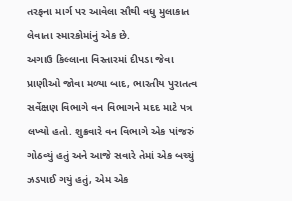તરફના માર્ગ પર આવેલા સૌથી વધુ મુલાકાત લેવાતા સ્મારકોમાંનું એક છે.
અગાઉ કિલ્લાના વિસ્તારમાં દીપડા જેવા પ્રાણીઓ જોવા મળ્યા બાદ, ભારતીય પુરાતત્વ સર્વેક્ષણ વિભાગે વન વિભાગને મદદ માટે પત્ર લખ્યો હતો. શુક્રવારે વન વિભાગે એક પાંજરું ગોઠવ્યું હતું અને આજે સવારે તેમાં એક બચ્ચું ઝડપાઈ ગયું હતું, એમ એક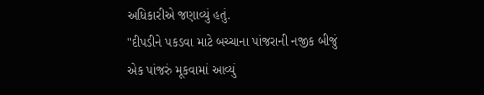અધિકારીએ જણાવ્યું હતું.
"દીપડીને પકડવા માટે બચ્ચાના પાંજરાની નજીક બીજું એક પાંજરું મૂકવામાં આવ્યું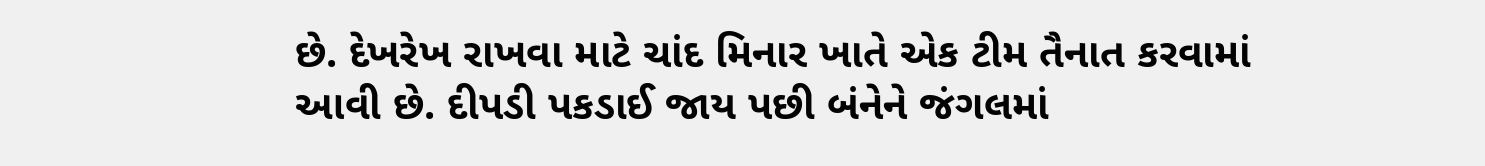છે. દેખરેખ રાખવા માટે ચાંદ મિનાર ખાતે એક ટીમ તૈનાત કરવામાં આવી છે. દીપડી પકડાઈ જાય પછી બંનેને જંગલમાં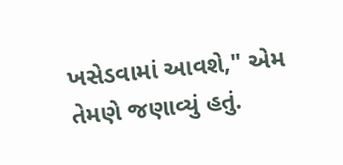ખસેડવામાં આવશે," એમ તેમણે જણાવ્યું હતું.